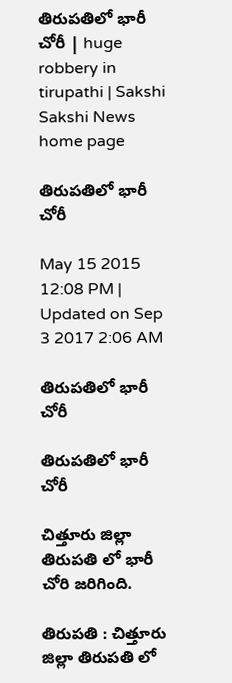తిరుపతిలో భారీ చోరీ | huge robbery in tirupathi | Sakshi
Sakshi News home page

తిరుపతిలో భారీ చోరీ

May 15 2015 12:08 PM | Updated on Sep 3 2017 2:06 AM

తిరుపతిలో భారీ చోరీ

తిరుపతిలో భారీ చోరీ

చిత్తూరు జిల్లా తిరుపతి లో భారీ చోరి జరిగింది.

తిరుపతి : చిత్తూరు జిల్లా తిరుపతి లో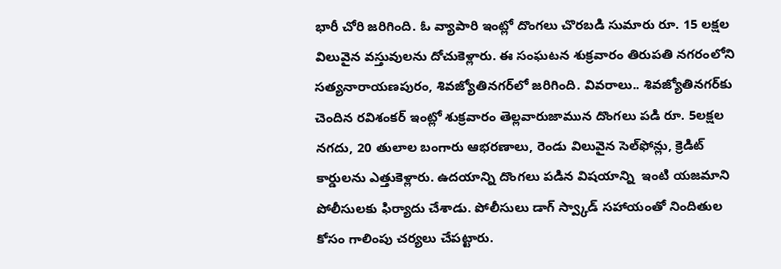భారీ చోరి జరిగింది. ఓ వ్యాపారి ఇంట్లో దొంగలు చొరబడి సుమారు రూ. 15 లక్షల విలువైన వస్తువులను దోచుకెళ్లారు. ఈ సంఘటన శుక్రవారం తిరుపతి నగరంలోని సత్యనారాయణపురం, శివజ్యోతినగర్‌లో జరిగింది. వివరాలు.. శివజ్యోతినగర్‌కు చెందిన రవిశంకర్ ఇంట్లో శుక్రవారం తెల్లవారుజామున దొంగలు పడి రూ. 5లక్షల నగదు, 20 తులాల బంగారు ఆభరణాలు, రెండు విలువైన సెల్‌ఫోన్లు, క్రెడిట్ కార్డులను ఎత్తుకెళ్లారు. ఉదయాన్ని దొంగలు పడిన విషయాన్ని  ఇంటి యజమాని పోలీసులకు ఫిర్యాదు చేశాడు. పోలీసులు డాగ్ స్వ్కాడ్ సహాయంతో నిందితుల కోసం గాలింపు చర్యలు చేపట్టారు.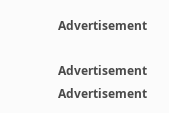Advertisement

Advertisement
Advertisement